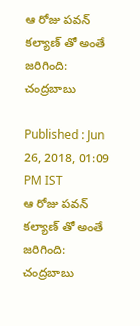ఆ రోజు పవన్ కల్యాణ్ తో అంతే జరిగింది: చంద్రబాబు

Published : Jun 26, 2018, 01:09 PM IST
ఆ రోజు పవన్ కల్యాణ్ తో అంతే జరిగింది: చంద్రబాబు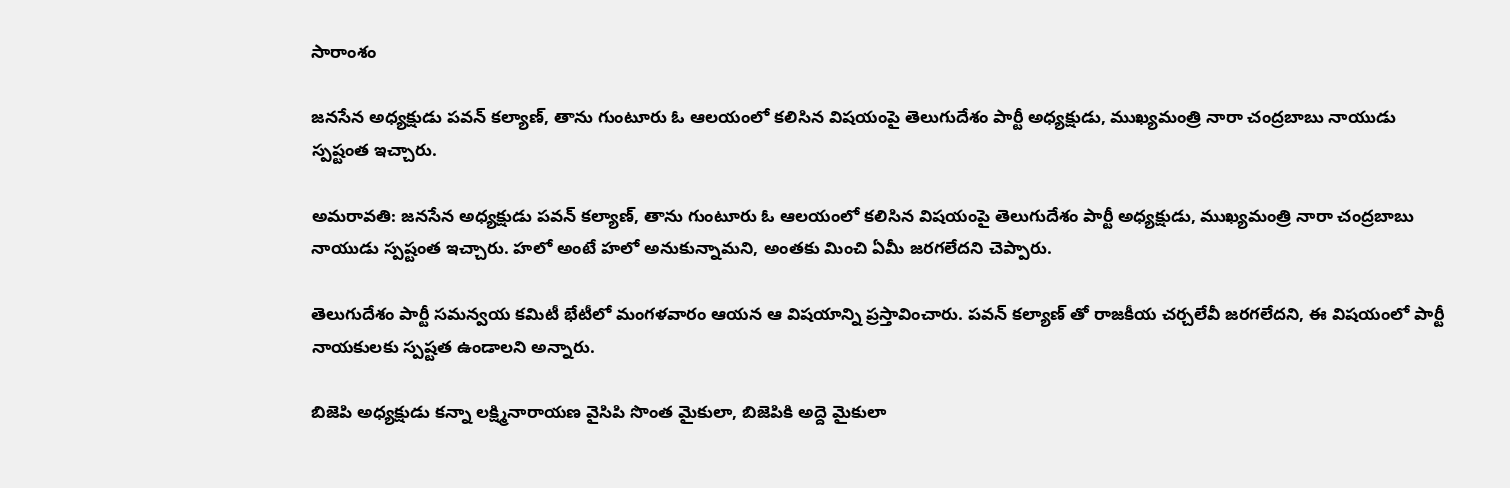సారాంశం

జనసేన అధ్యక్షుడు పవన్ కల్యాణ్, తాను గుంటూరు ఓ ఆలయంలో కలిసిన విషయంపై తెలుగుదేశం పార్టీ అధ్యక్షుడు, ముఖ్యమంత్రి నారా చంద్రబాబు నాయుడు స్పష్టంత ఇచ్చారు.

అమరావతి: జనసేన అధ్యక్షుడు పవన్ కల్యాణ్, తాను గుంటూరు ఓ ఆలయంలో కలిసిన విషయంపై తెలుగుదేశం పార్టీ అధ్యక్షుడు, ముఖ్యమంత్రి నారా చంద్రబాబు నాయుడు స్పష్టంత ఇచ్చారు. హలో అంటే హలో అనుకున్నామని, అంతకు మించి ఏమీ జరగలేదని చెప్పారు.

తెలుగుదేశం పార్టీ సమన్వయ కమిటీ భేటీలో మంగళవారం ఆయన ఆ విషయాన్ని ప్రస్తావించారు. పవన్ కల్యాణ్ తో రాజకీయ చర్చలేవీ జరగలేదని, ఈ విషయంలో పార్టీ నాయకులకు స్పష్టత ఉండాలని అన్నారు.

బిజెపి అధ్యక్షుడు కన్నా లక్ష్మినారాయణ వైసిపి సొంత మైకులా, బిజెపికి అద్దె మైకులా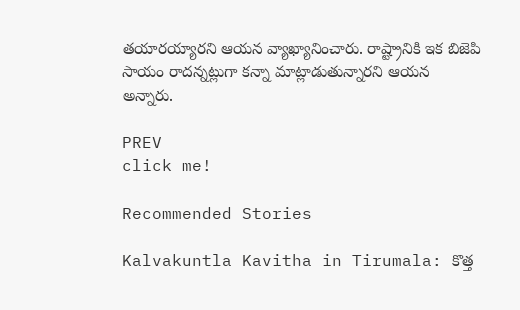తయారయ్యారని ఆయన వ్యాఖ్యానించారు. రాష్ట్రానికి ఇక బిజెపి సాయం రాదన్నట్లుగా కన్నా మాట్లాడుతున్నారని ఆయన అన్నారు.

PREV
click me!

Recommended Stories

Kalvakuntla Kavitha in Tirumala: కొత్త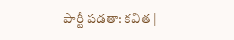పార్టీ పడతా: కవిత |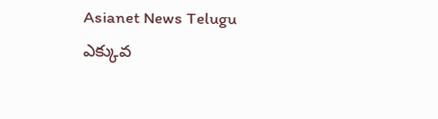Asianet News Telugu
ఎక్కువ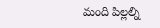మంది పిల్లల్ని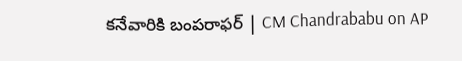కనేవారికి బంపరాఫర్ | CM Chandrababu on AP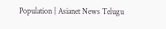Population | Asianet News Telugu